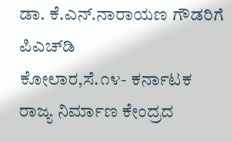ಡಾ. ಕೆ.ಎನ್.ನಾರಾಯಣ ಗೌಡರಿಗೆ ಪಿಎಚ್‌ಡಿ
ಕೋಲಾರ,ಸೆ.೧೪- ಕರ್ನಾಟಕ ರಾಜ್ಯ ನಿರ್ಮಾಣ ಕೇಂದ್ರದ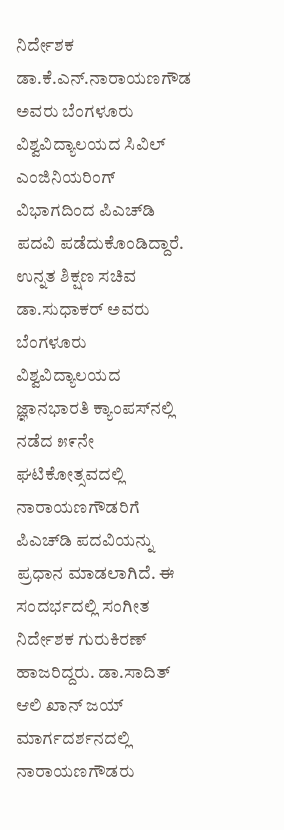ನಿರ್ದೇಶಕ ಡಾ.ಕೆ.ಎನ್.ನಾರಾಯಣಗೌಡ ಅವರು ಬೆಂಗಳೂರು ವಿಶ್ವವಿದ್ಯಾಲಯದ ಸಿವಿಲ್ ಎಂಜಿನಿಯರಿಂಗ್ ವಿಭಾಗದಿಂದ ಪಿಎಚ್‌ಡಿ ಪದವಿ ಪಡೆದುಕೊಂಡಿದ್ದಾರೆ.
ಉನ್ನತ ಶಿಕ್ಷಣ ಸಚಿವ ಡಾ.ಸುಧಾಕರ್ ಅವರು ಬೆಂಗಳೂರು ವಿಶ್ವವಿದ್ಯಾಲಯದ ಜ್ಞಾನಭಾರತಿ ಕ್ಯಾಂಪಸ್‌ನಲ್ಲಿ ನಡೆದ ೫೯ನೇ ಘಟಿಕೋತ್ಸವದಲ್ಲಿ ನಾರಾಯಣಗೌಡರಿಗೆ ಪಿಎಚ್‌ಡಿ ಪದವಿಯನ್ನು ಪ್ರಧಾನ ಮಾಡಲಾಗಿದೆ. ಈ ಸಂದರ್ಭದಲ್ಲಿ ಸಂಗೀತ ನಿರ್ದೇಶಕ ಗುರುಕಿರಣ್ ಹಾಜರಿದ್ದರು. ಡಾ.ಸಾದಿತ್ ಆಲಿ ಖಾನ್ ಜಯ್ ಮಾರ್ಗದರ್ಶನದಲ್ಲಿ ನಾರಾಯಣಗೌಡರು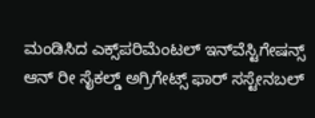ಮಂಡಿಸಿದ ಎಕ್ಸ್‌ಪರಿಮೆಂಟಲ್ ಇನ್‌ವೆಸ್ಟಿಗೇಷನ್ಸ್ ಆನ್ ರೀ ಸೈಕಲ್ಡ್ ಅಗ್ರಿಗೇಟ್ಸ್ ಫಾರ್ ಸಸ್ಟೇನಬಲ್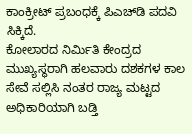ಕಾಂಕ್ರೀಟ್ ಪ್ರಬಂಧಕ್ಕೆ ಪಿಎಚ್‌ಡಿ ಪದವಿ ಸಿಕ್ಕಿದೆ.
ಕೋಲಾರದ ನಿರ್ಮಿತಿ ಕೇಂದ್ರದ ಮುಖ್ಯಸ್ಥರಾಗಿ ಹಲವಾರು ದಶಕಗಳ ಕಾಲ ಸೇವೆ ಸಲ್ಲಿಸಿ ನಂತರ ರಾಜ್ಯ ಮಟ್ಟದ ಅಧಿಕಾರಿಯಾಗಿ ಬಡ್ತಿ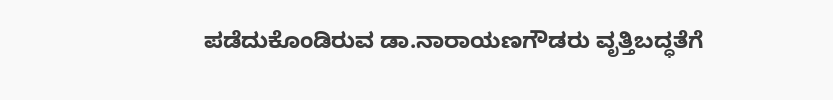ಪಡೆದುಕೊಂಡಿರುವ ಡಾ.ನಾರಾಯಣಗೌಡರು ವೃತ್ತಿಬದ್ಧತೆಗೆ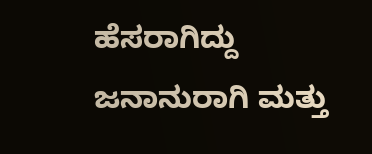ಹೆಸರಾಗಿದ್ದು ಜನಾನುರಾಗಿ ಮತ್ತು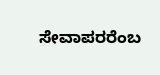ಸೇವಾಪರರೆಂಬ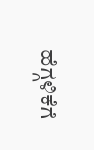ಹೆಗ್ಗಳಿಕೆಗೆ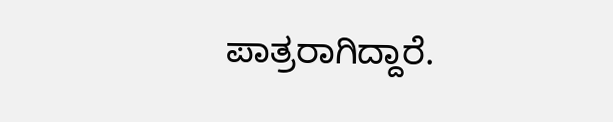ಪಾತ್ರರಾಗಿದ್ದಾರೆ.